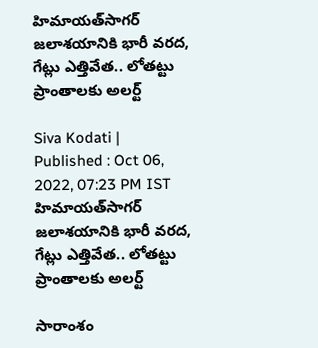హిమాయత్‌సాగర్ జలాశయానికి భారీ వరద, గేట్లు ఎత్తివేత.. లోతట్టు ప్రాంతాలకు అలర్ట్

Siva Kodati |
Published : Oct 06, 2022, 07:23 PM IST
హిమాయత్‌సాగర్ జలాశయానికి భారీ వరద, గేట్లు ఎత్తివేత.. లోతట్టు ప్రాంతాలకు అలర్ట్

సారాంశం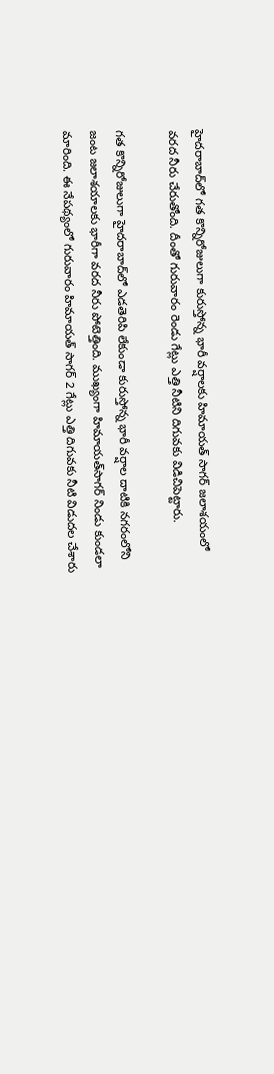హైదరాబాద్‌లో గత కొన్నిరోజులుగా కురుస్తోన్న భారీ వర్షాలకు హిమాయత్ సాగర్ జలాశయంలో వరద నీరు చేరుతోంది. దీంతో గురువారం రెండు గేట్లు ఎత్తి నీటిని దిగువకు విడిచిపెట్టారు.

గత కొన్నిరోజులుగా హైదరాబాద్‌లో ఎడతెరిపి లేకుండా కురుస్తోన్న భారీ వర్షాల దాటికి నగరంలోని జంట జలాశయాలకు భారీగా వరద నీరు పోటెత్తింది. ముఖ్యంగా హిమాయత్‌సాగర్‌ నిండు కుండలా మారింది. ఈ నేపథ్యంలో గురువారం హిమాయత్ సాగర్ 2 గేట్లు ఎత్తి దిగువకు నీటి విడుదల చేశారు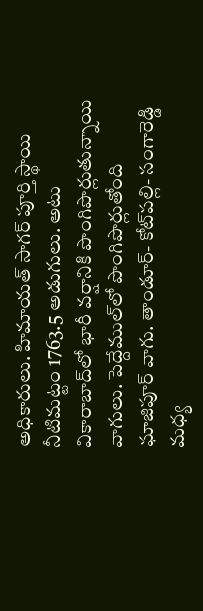అధికారులు. హిమాయత్ సాగర్ పూర్తి స్థాయి నీటిమట్టం 1763.5 అడుగులు. అటు వికారాబాద్‌లో భారీ వర్షానికి పొంగిపొర్లుతున్నాయి వాగులు. పెద్దేముల్‌లో పొంగిపొర్లుతోంది ఘాజిపూర్ వాగు. తాండూర్- కోట్‌పల్లి- సంగారెడ్డి మధ్య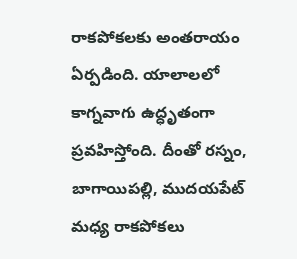రాకపోకలకు అంతరాయం ఏర్పడింది. యాలాలలో కాగ్నవాగు ఉద్ధృతంగా ప్రవహిస్తోంది. దీంతో రస్నం, బాగాయిపల్లి, ముదయపేట్ మధ్య రాకపోకలు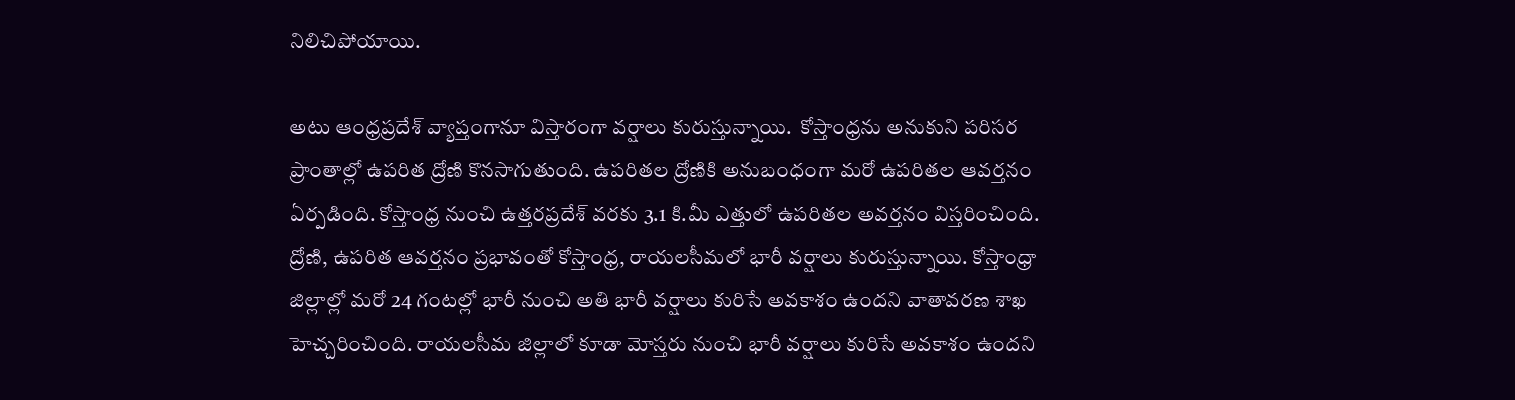నిలిచిపోయాయి.

అటు ఆంధ్రప్రదేశ్‌ వ్యాప్తంగానూ విస్తారంగా వర్షాలు కురుస్తున్నాయి.  కోస్తాంధ్రను అనుకుని పరిసర ప్రాంతాల్లో ఉపరిత ద్రోణి కొనసాగుతుంది. ఉపరితల ద్రోణికి అనుబంధంగా మరో ఉపరితల ఆవర్తనం ఏర్పడింది. కోస్తాంధ్ర నుంచి ఉత్తరప్రదేశ్‌ వరకు 3.1 కి.మీ ఎత్తులో ఉపరితల అవర్తనం విస్తరించింది. ద్రోణి, ఉపరిత ఆవర్తనం ప్రభావంతో కోస్తాంధ్ర, రాయలసీమలో భారీ వర్షాలు కురుస్తున్నాయి. కోస్తాంధ్రా జిల్లాల్లో మరో 24 గంటల్లో భారీ నుంచి అతి భారీ వర్షాలు కురిసే అవకాశం ఉందని వాతావరణ శాఖ హెచ్చరించింది. రాయలసీమ జిల్లాలో కూడా మోస్తరు నుంచి భారీ వర్షాలు కురిసే అవకాశం ఉందని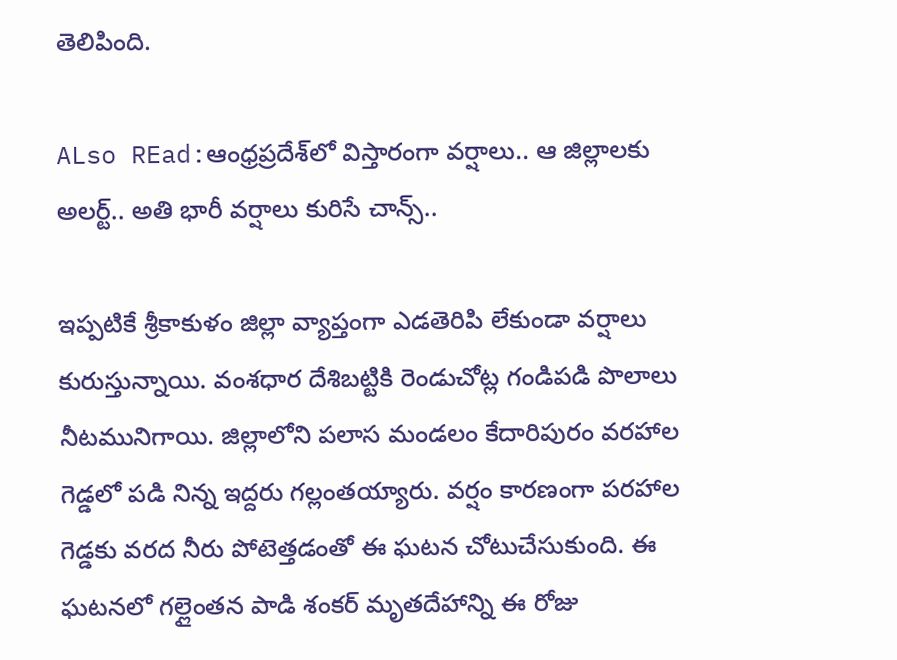తెలిపింది.

ALso REad:ఆంధ్రప్రదేశ్‌లో విస్తారంగా వర్షాలు.. ఆ జిల్లాలకు అలర్ట్.. అతి భారీ వర్షాలు కురిసే చాన్స్..

ఇప్పటికే శ్రీకాకుళం జిల్లా వ్యాప్తంగా ఎడతెరిపి లేకుండా వర్షాలు కురుస్తున్నాయి. వంశధార దేశిబట్టికి రెండుచోట్ల గండిపడి పొలాలు నీటమునిగాయి. జిల్లాలోని పలాస మండలం కేదారిపురం వరహాల గెడ్డలో పడి నిన్న ఇద్దరు గల్లంతయ్యారు. వర్షం కారణంగా పరహాల గెడ్డకు వరద నీరు పోటెత్తడంతో ఈ ఘటన చోటుచేసుకుంది. ఈ ఘటనలో గల్లైంతన పాడి శంకర్ మృతదేహాన్ని ఈ రోజు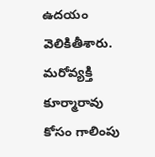ఉదయం వెలికితీశారు. మరోవ్యక్తి కూర్మారావు కోసం గాలింపు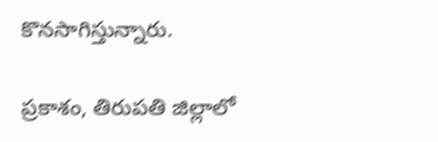కొనసాగిస్తున్నారు.

ప్రకాశం, తిరుపతి జిల్లాలో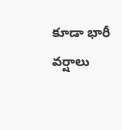కూడా భారీ వర్షాలు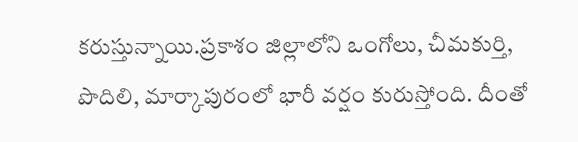కరుస్తున్నాయి.ప్రకాశం జిల్లాలోని ఒంగోలు, చీమకుర్తి, పొదిలి, మార్కాపురంలో భారీ వర్షం కురుస్తోంది. దీంతో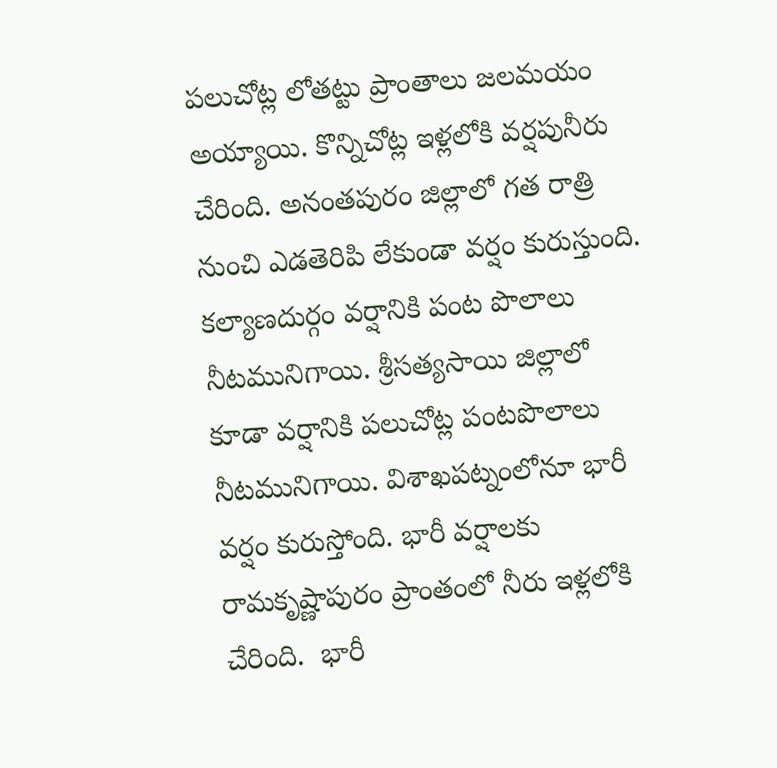పలుచోట్ల లోతట్టు ప్రాంతాలు జలమయం అయ్యాయి. కొన్నిచోట్ల ఇళ్లలోకి వర్షపునీరు చేరింది. అనంతపురం జిల్లాలో గత రాత్రి నుంచి ఎడతెరిపి లేకుండా వర్షం కురుస్తుంది. కల్యాణదుర్గం వర్షానికి పంట పొలాలు నీటమునిగాయి. శ్రీసత్యసాయి జిల్లాలో కూడా వర్షానికి పలుచోట్ల పంటపొలాలు నీటమునిగాయి. విశాఖపట్నంలోనూ భారీ వర్షం కురుస్తోంది. భారీ వర్షాలకు రామకృష్ణాపురం ప్రాంతంలో నీరు ఇళ్లలోకి చేరింది.  భారీ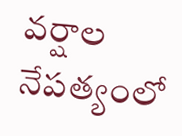వర్షాల నేపత్యంలో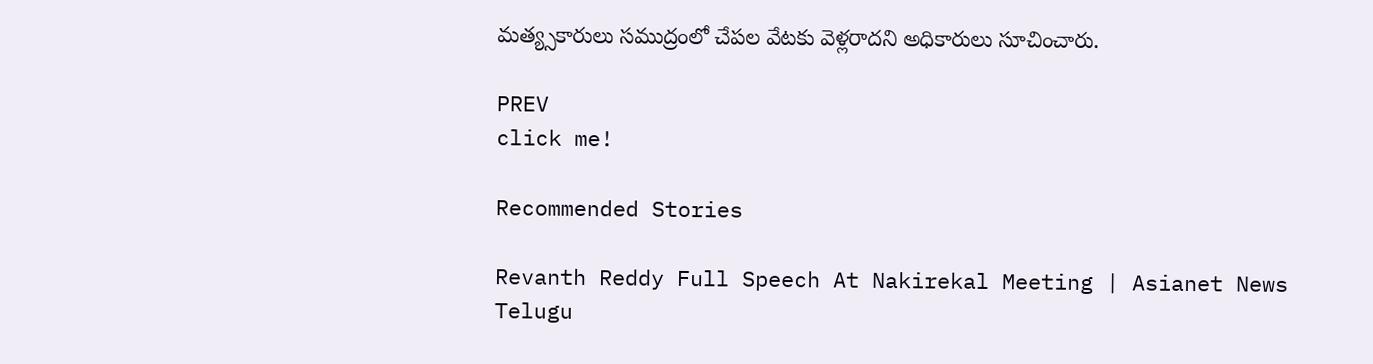మత్య్సకారులు సముద్రంలో చేపల వేటకు వెళ్లరాదని అధికారులు సూచించారు.

PREV
click me!

Recommended Stories

Revanth Reddy Full Speech At Nakirekal Meeting | Asianet News Telugu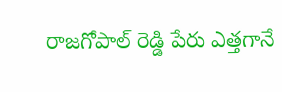రాజగోపాల్ రెడ్డి పేరు ఎత్తగానే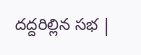దద్దరిల్లిన సభ |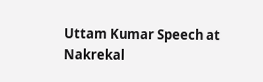Uttam Kumar Speech at Nakrekal